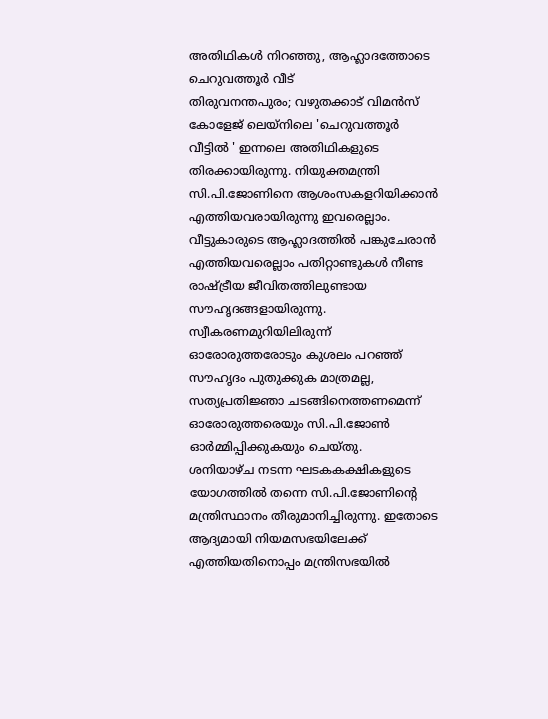അതിഥികൾ നിറഞ്ഞു, ആഹ്ലാദത്തോടെ ചെറുവത്തൂർ വീട്
തിരുവനന്തപുരം; വഴുതക്കാട് വിമൻസ് കോളേജ് ലെയ്നിലെ 'ചെറുവത്തൂർ വീട്ടിൽ ' ഇന്നലെ അതിഥികളുടെ തിരക്കായിരുന്നു. നിയുക്തമന്ത്രി സി.പി.ജോണിനെ ആശംസകളറിയിക്കാൻ എത്തിയവരായിരുന്നു ഇവരെല്ലാം. വീട്ടുകാരുടെ ആഹ്ലാദത്തിൽ പങ്കുചേരാൻ എത്തിയവരെല്ലാം പതിറ്റാണ്ടുകൾ നീണ്ട രാഷ്ട്രീയ ജീവിതത്തിലുണ്ടായ സൗഹൃദങ്ങളായിരുന്നു. സ്വീകരണമുറിയിലിരുന്ന് ഓരോരുത്തരോടും കുശലം പറഞ്ഞ് സൗഹൃദം പുതുക്കുക മാത്രമല്ല, സത്യപ്രതിജ്ഞാ ചടങ്ങിനെത്തണമെന്ന് ഓരോരുത്തരെയും സി.പി.ജോൺ ഓർമ്മിപ്പിക്കുകയും ചെയ്തു.
ശനിയാഴ്ച നടന്ന ഘടകകക്ഷികളുടെ യോഗത്തിൽ തന്നെ സി.പി.ജോണിന്റെ മന്ത്രിസ്ഥാനം തീരുമാനിച്ചിരുന്നു. ഇതോടെ ആദ്യമായി നിയമസഭയിലേക്ക് എത്തിയതിനൊപ്പം മന്ത്രിസഭയിൽ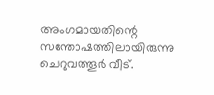അംഗമായതിന്റെ സന്തോഷത്തിലായിരുന്നു ചെറുവത്തൂർ വീട്.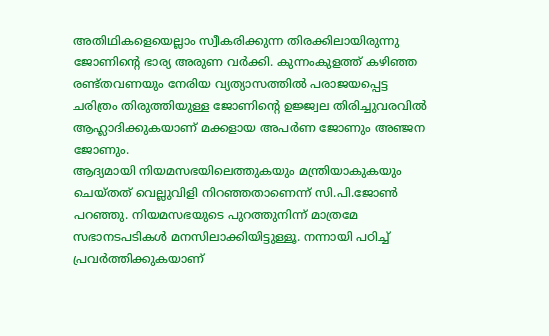അതിഥികളെയെല്ലാം സ്വീകരിക്കുന്ന തിരക്കിലായിരുന്നു ജോണിന്റെ ഭാര്യ അരുണ വർക്കി. കുന്നംകുളത്ത് കഴിഞ്ഞ രണ്ട്തവണയും നേരിയ വ്യത്യാസത്തിൽ പരാജയപ്പെട്ട ചരിത്രം തിരുത്തിയുള്ള ജോണിന്റെ ഉജ്ജ്വല തിരിച്ചുവരവിൽ ആഹ്ലാദിക്കുകയാണ് മക്കളായ അപർണ ജോണും അഞ്ജന ജോണും.
ആദ്യമായി നിയമസഭയിലെത്തുകയും മന്ത്രിയാകുകയും ചെയ്തത് വെല്ലുവിളി നിറഞ്ഞതാണെന്ന് സി.പി.ജോൺ പറഞ്ഞു. നിയമസഭയുടെ പുറത്തുനിന്ന് മാത്രമേ സഭാനടപടികൾ മനസിലാക്കിയിട്ടുള്ളൂ. നന്നായി പഠിച്ച് പ്രവർത്തിക്കുകയാണ്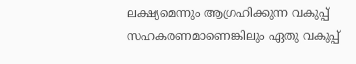ലക്ഷ്യമെന്നും ആഗ്രഹിക്കുന്ന വകുപ്പ് സഹകരണമാണെങ്കിലും ഏതു വകുപ്പ്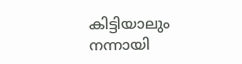കിട്ടിയാലും നന്നായി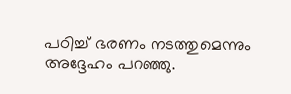പഠിച്ച് ഭരണം നടത്തുമെന്നും അദ്ദേഹം പറഞ്ഞു.